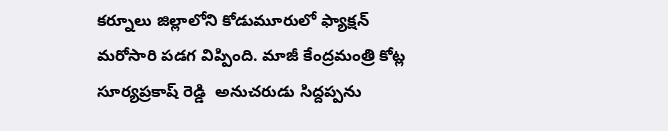కర్నూలు జిల్లాలోని కోడుమూరులో ఫ్యాక్షన్ మరోసారి పడగ విప్పింది. మాజీ కేంద్రమంత్రి కోట్ల సూర్యప్రకాష్ రెడ్డి  అనుచరుడు సిద్దప్పను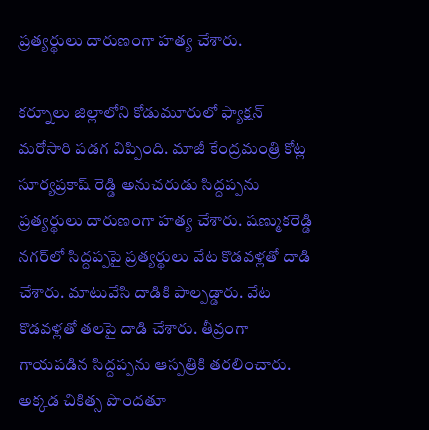ప్రత్యర్థులు దారుణంగా హత్య చేశారు.

కర్నూలు జిల్లాలోని కోడుమూరులో ఫ్యాక్షన్ మరోసారి పడగ విప్పింది. మాజీ కేంద్రమంత్రి కోట్ల సూర్యప్రకాష్ రెడ్డి అనుచరుడు సిద్దప్పను ప్రత్యర్థులు దారుణంగా హత్య చేశారు. షణ్ముకరెడ్డి నగర్‌లో సిద్దప్పపై ప్రత్యర్థులు వేట కొడవళ్లతో దాడి చేశారు. మాటువేసి దాడికి పాల్పడ్డారు. వేట కొడవళ్లతో తలపై దాడి చేశారు. తీవ్రంగా గాయపడిన సిద్దప్పను ఆస్పత్రికి తరలించారు. అక్కడ చికిత్స పొందతూ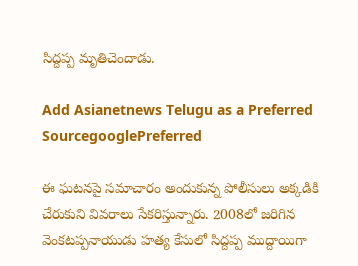సిద్దప్ప మృతిచెందాడు.

Add Asianetnews Telugu as a Preferred SourcegooglePreferred

ఈ ఘటనపై సమాచారం అందుకున్న పోలీసులు అక్కడికి చేరుకుని వివరాలు సేకరిస్తున్నారు. 2008లో జరిగిన వెంకటప్పనాయుడు హత్య కేసులో సిద్దప్ప ముద్దాయిగా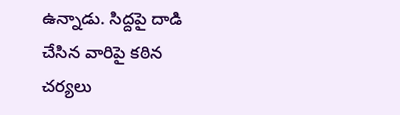ఉన్నాడు. సిద్దపై దాడి చేసిన వారిపై కఠిన చర్యలు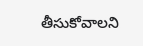తీసుకోవాలని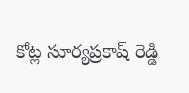కోట్ల సూర్యప్రకాష్ రెడ్డి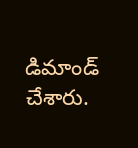డిమాండ్ చేశారు.